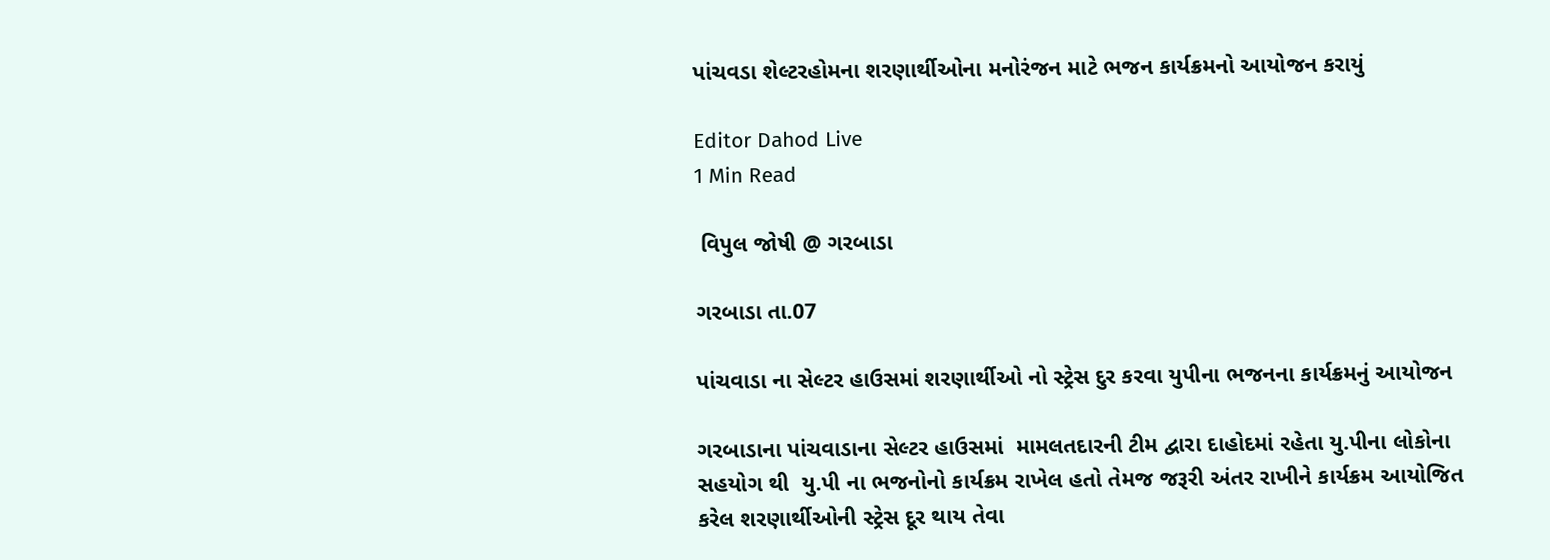પાંચવડા શેલ્ટરહોમના શરણાર્થીઓના મનોરંજન માટે ભજન કાર્યક્રમનો આયોજન કરાયું

Editor Dahod Live
1 Min Read

 વિપુલ જોષી @ ગરબાડા

ગરબાડા તા.07

પાંચવાડા ના સેલ્ટર હાઉસમાં શરણાર્થીઓ નો સ્ટ્રેસ દુર કરવા યુપીના ભજનના કાર્યક્રમનું આયોજન

ગરબાડાના પાંચવાડાના સેલ્ટર હાઉસમાં  મામલતદારની ટીમ દ્વારા દાહોદમાં રહેતા યુ.પીના લોકોના સહયોગ થી  યુ.પી ના ભજનોનો કાર્યક્રમ રાખેલ હતો તેમજ જરૂરી અંતર રાખીને કાર્યક્રમ આયોજિત કરેલ શરણાર્થીઓની સ્ટ્રેસ દૂર થાય તેવા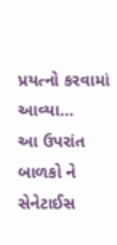પ્રયત્નો કરવામાં આવ્યા…
આ ઉપરાંત બાળકો ને સેનેટાઈસ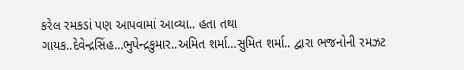કરેલ રમકડાં પણ આપવામાં આવ્યા.. હતા તથા
ગાયક..દેવેન્દ્રસિંહ…ભુપેન્દ્રકુમાર..અમિત શર્મા…સુમિત શર્મા.. દ્વારા ભજનોની રમઝટ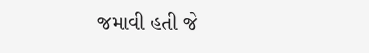જમાવી હતી જે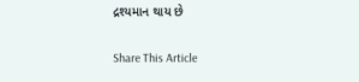દ્રશ્યમાન થાય છે

Share This Article